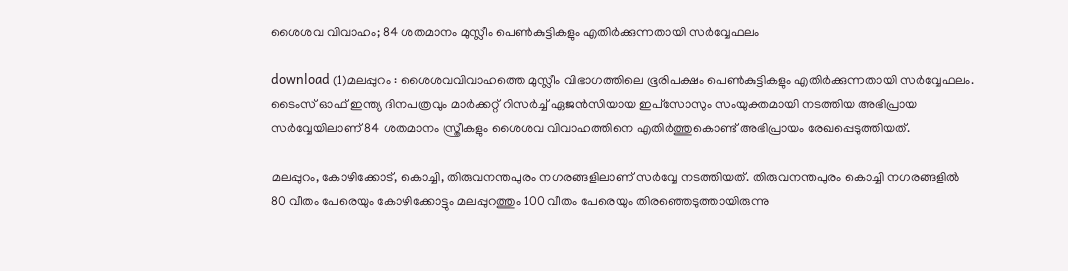ശൈശവ വിവാഹം; 84 ശതമാനം മുസ്ലീം പെണ്‍കുട്ടികളും എതിര്‍ക്കുന്നതായി സര്‍വ്വേഫലം

download (1)മലപ്പുറം : ശൈശവവിവാഹത്തെ മുസ്ലീം വിഭാഗത്തിലെ ഭൂരിപക്ഷം പെണ്‍കുട്ടികളും എതിര്‍ക്കുന്നതായി സര്‍വ്വേഫലം. ടൈംസ് ഓഫ് ഇന്ത്യ ദിനപത്രവും മാര്‍ക്കറ്റ് റിസര്‍ച്ച് ഏജന്‍സിയായ ഇപ്‌സോസും സംയുക്തമായി നടത്തിയ അഭിപ്രായ സര്‍വ്വേയിലാണ് 84 ശതമാനം സ്ത്രീകളും ശൈശവ വിവാഹത്തിനെ എതിര്‍ത്തുകൊണ്ട് അഭിപ്രായം രേഖപ്പെടുത്തിയത്.

മലപ്പുറം, കോഴിക്കോട്, കൊച്ചി, തിരുവനന്തപുരം നഗരങ്ങളിലാണ് സര്‍വ്വേ നടത്തിയത്. തിരുവനന്തപുരം കൊച്ചി നഗരങ്ങളില്‍ 80 വീതം പേരെയും കോഴിക്കോട്ടും മലപ്പുറത്തും 100 വീതം പേരെയും തിരഞ്ഞെടുത്തായിരുന്നു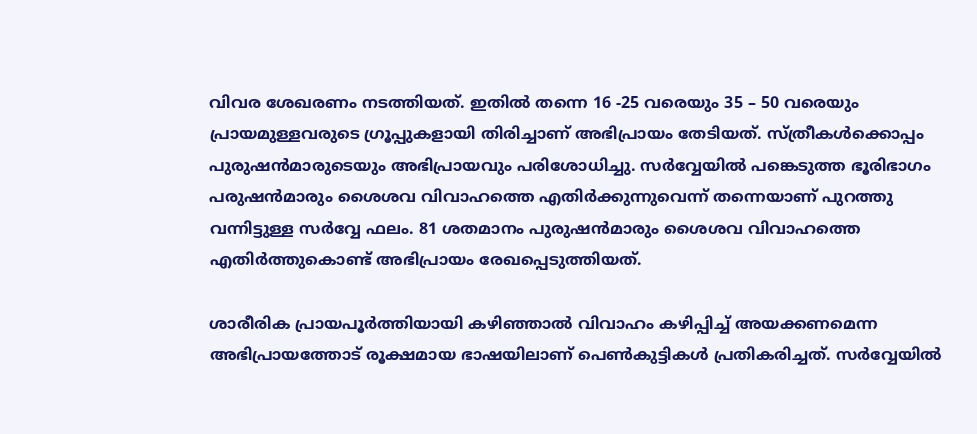വിവര ശേഖരണം നടത്തിയത്. ഇതില്‍ തന്നെ 16 -25 വരെയും 35 – 50 വരെയും പ്രായമുള്ളവരുടെ ഗ്രൂപ്പുകളായി തിരിച്ചാണ് അഭിപ്രായം തേടിയത്. സ്ത്രീകള്‍ക്കൊപ്പം പുരുഷന്‍മാരുടെയും അഭിപ്രായവും പരിശോധിച്ചു. സര്‍വ്വേയില്‍ പങ്കെടുത്ത ഭൂരിഭാഗം പരുഷന്‍മാരും ശൈശവ വിവാഹത്തെ എതിര്‍ക്കുന്നുവെന്ന് തന്നെയാണ് പുറത്തു വന്നിട്ടുള്ള സര്‍വ്വേ ഫലം. 81 ശതമാനം പുരുഷന്‍മാരും ശൈശവ വിവാഹത്തെ എതിര്‍ത്തുകൊണ്ട് അഭിപ്രായം രേഖപ്പെടുത്തിയത്.

ശാരീരിക പ്രായപൂര്‍ത്തിയായി കഴിഞ്ഞാല്‍ വിവാഹം കഴിപ്പിച്ച് അയക്കണമെന്ന അഭിപ്രായത്തോട് രൂക്ഷമായ ഭാഷയിലാണ് പെണ്‍കുട്ടികള്‍ പ്രതികരിച്ചത്. സര്‍വ്വേയില്‍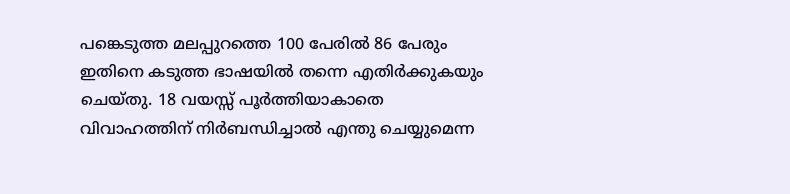പങ്കെടുത്ത മലപ്പുറത്തെ 100 പേരില്‍ 86 പേരും ഇതിനെ കടുത്ത ഭാഷയില്‍ തന്നെ എതിര്‍ക്കുകയും ചെയ്തു. 18 വയസ്സ് പൂര്‍ത്തിയാകാതെ വിവാഹത്തിന് നിര്‍ബന്ധിച്ചാല്‍ എന്തു ചെയ്യുമെന്ന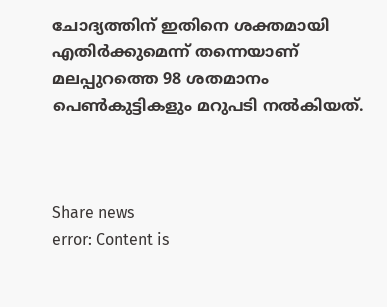ചോദ്യത്തിന് ഇതിനെ ശക്തമായി എതിര്‍ക്കുമെന്ന് തന്നെയാണ് മലപ്പുറത്തെ 98 ശതമാനം പെണ്‍കുട്ടികളും മറുപടി നല്‍കിയത്.



Share news
error: Content is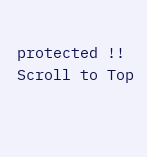protected !!
Scroll to Top